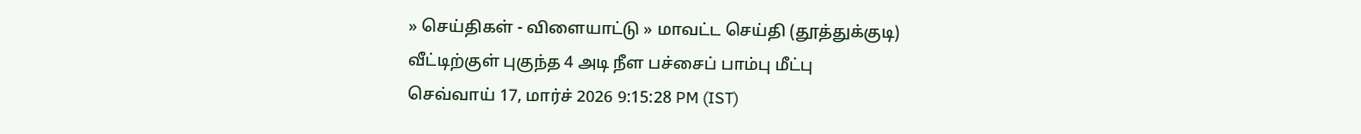» செய்திகள் - விளையாட்டு » மாவட்ட செய்தி (தூத்துக்குடி)
வீட்டிற்குள் புகுந்த 4 அடி நீள பச்சைப் பாம்பு மீட்பு
செவ்வாய் 17, மார்ச் 2026 9:15:28 PM (IST)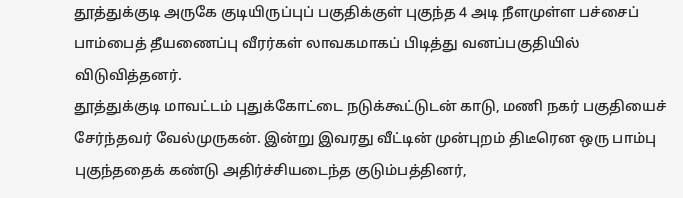தூத்துக்குடி அருகே குடியிருப்புப் பகுதிக்குள் புகுந்த 4 அடி நீளமுள்ள பச்சைப் பாம்பைத் தீயணைப்பு வீரர்கள் லாவகமாகப் பிடித்து வனப்பகுதியில் விடுவித்தனர்.
தூத்துக்குடி மாவட்டம் புதுக்கோட்டை நடுக்கூட்டுடன் காடு, மணி நகர் பகுதியைச் சேர்ந்தவர் வேல்முருகன். இன்று இவரது வீட்டின் முன்புறம் திடீரென ஒரு பாம்பு புகுந்ததைக் கண்டு அதிர்ச்சியடைந்த குடும்பத்தினர்,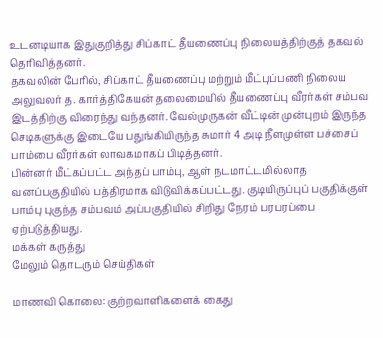உடனடியாக இதுகுறித்து சிப்காட் தீயணைப்பு நிலையத்திற்குத் தகவல் தெரிவித்தனர்.
தகவலின் பேரில், சிப்காட் தீயணைப்பு மற்றும் மீட்புப்பணி நிலைய அலுவலர் த. கார்த்திகேயன் தலைமையில் தீயணைப்பு வீரர்கள் சம்பவ இடத்திற்கு விரைந்து வந்தனர். வேல்முருகன் வீட்டின் முன்புறம் இருந்த செடிகளுக்கு இடையே பதுங்கியிருந்த சுமார் 4 அடி நீளமுள்ள பச்சைப் பாம்பை வீரர்கள் லாவகமாகப் பிடித்தனர்.
பின்னர் மீட்கப்பட்ட அந்தப் பாம்பு, ஆள் நடமாட்டமில்லாத வனப்பகுதியில் பத்திரமாக விடுவிக்கப்பட்டது. குடியிருப்புப் பகுதிக்குள் பாம்பு புகுந்த சம்பவம் அப்பகுதியில் சிறிது நேரம் பரபரப்பை ஏற்படுத்தியது.
மக்கள் கருத்து
மேலும் தொடரும் செய்திகள்

மாணவி கொலை: குற்றவாளிகளைக் கைது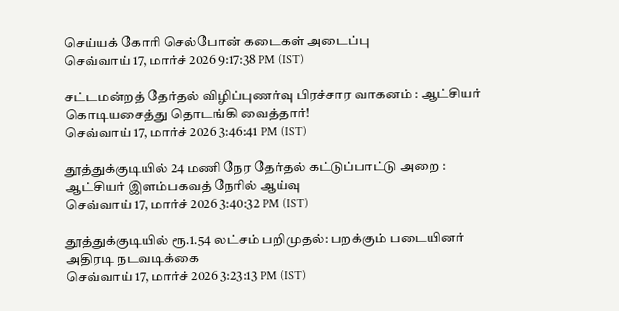செய்யக் கோரி செல்போன் கடைகள் அடைப்பு
செவ்வாய் 17, மார்ச் 2026 9:17:38 PM (IST)

சட்டமன்றத் தேர்தல் விழிப்புணர்வு பிரச்சார வாகனம் : ஆட்சியர் கொடியசைத்து தொடங்கி வைத்தார்!
செவ்வாய் 17, மார்ச் 2026 3:46:41 PM (IST)

தூத்துக்குடியில் 24 மணி நேர தேர்தல் கட்டுப்பாட்டு அறை : ஆட்சியர் இளம்பகவத் நேரில் ஆய்வு
செவ்வாய் 17, மார்ச் 2026 3:40:32 PM (IST)

தூத்துக்குடியில் ரூ.1.54 லட்சம் பறிமுதல்: பறக்கும் படையினர் அதிரடி நடவடிக்கை
செவ்வாய் 17, மார்ச் 2026 3:23:13 PM (IST)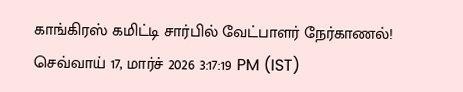காங்கிரஸ் கமிட்டி சார்பில் வேட்பாளர் நேர்காணல்!
செவ்வாய் 17, மார்ச் 2026 3:17:19 PM (IST)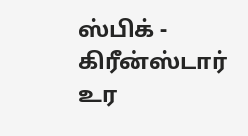ஸ்பிக் - கிரீன்ஸ்டார் உர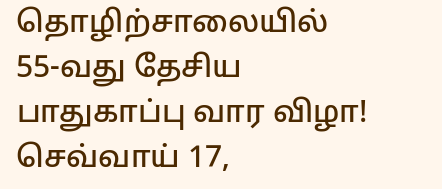தொழிற்சாலையில் 55-வது தேசிய பாதுகாப்பு வார விழா!
செவ்வாய் 17,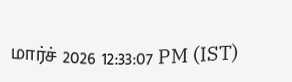மார்ச் 2026 12:33:07 PM (IST)